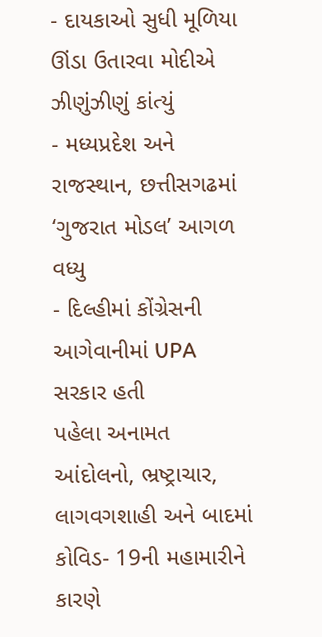- દાયકાઓ સુધી મૂળિયા ઊંડા ઉતારવા મોદીએ ઝીણુંઝીણું કાંત્યું
- મધ્યપ્રદેશ અને રાજસ્થાન, છત્તીસગઢમાં ‘ગુજરાત મોડલ’ આગળ વધ્યુ
- દિલ્હીમાં કોંગ્રેસની આગેવાનીમાં UPA સરકાર હતી
પહેલા અનામત આંદોલનો, ભ્રષ્ટ્રાચાર, લાગવગશાહી અને બાદમાં કોવિડ- 19ની મહામારીને કારણે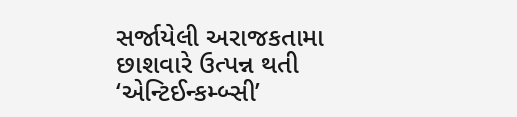સર્જાયેલી અરાજકતામા છાશવારે ઉત્પન્ન થતી ‘એન્ટિઈન્કમ્બ્સી’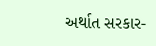અર્થાત સરકાર-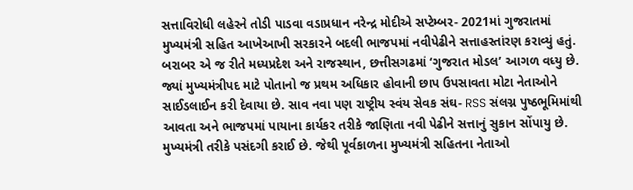સત્તાવિરોધી લહેરને તોડી પાડવા વડાપ્રધાન નરેન્દ્ર મોદીએ સપ્ટેમ્બર- 2021માં ગુજરાતમાં મુખ્યમંત્રી સહિત આખેઆખી સરકારને બદલી ભાજપમાં નવીપેઢીને સત્તાહસ્તાંરણ કરાવ્યું હતું. બરાબર એ જ રીતે મધ્યપ્રદેશ અને રાજસ્થાન, છત્તીસગઢમાં ‘ગુજરાત મોડલ’ આગળ વધ્યુ છે. જ્યાં મુખ્યમંત્રીપદ માટે પોતાનો જ પ્રથમ અધિકાર હોવાની છાપ ઉપસાવતા મોટા નેતાઓને સાઈડલાઈન કરી દેવાયા છે. સાવ નવા પણ રાષ્ટ્રીય સ્વંય સેવક સંઘ- RSS સંલગ્ન પુષ્ઠભૂમિમાંથી આવતા અને ભાજપમાં પાયાના કાર્યકર તરીકે જાણિતા નવી પેઢીને સત્તાનું સુકાન સોંપાયુ છે. મુખ્યમંત્રી તરીકે પસંદગી કરાઈ છે. જેથી પૂર્વકાળના મુખ્યમંત્રી સહિતના નેતાઓ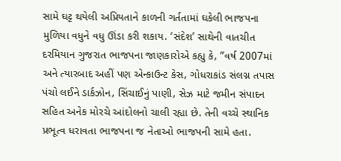સામે ઘટ્ટ થયેલી અપ્રિયતાને કાળની ગર્તતામાં ઘકેલી ભાજપના મુળિયા વધુને વધુ ઊંડા કરી શકાય. ‘સંદેશ’ સાથેની વાતચીત દરમિયાન ગુજરાત ભાજપના જાણકારોએ કહ્યુ કે, ”વર્ષ 2007માં અને ત્યારબાદ અહીં પણ એન્કાઉન્ટ કેસ, ગોધરાકાંડ સંલગ્ન તપાસ પંચો લઈને ડાર્કઝોન, સિંચાઈનું પાણી, સેઝ માટે જમીન સંપાદન સહિત અનેક મોરચે આંદોલનો ચાલી રહ્યા છે. તેની વચ્ચે સ્થાનિક પ્રભૂત્વ ધરાવતા ભાજપના જ નેતાઓ ભાજપની સામે હતા.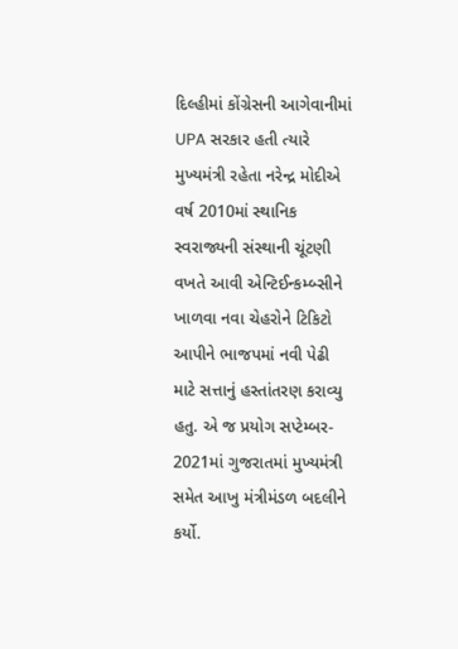દિલ્હીમાં કોંગ્રેસની આગેવાનીમાં UPA સરકાર હતી ત્યારે મુખ્યમંત્રી રહેતા નરેન્દ્ર મોદીએ વર્ષ 2010માં સ્થાનિક સ્વરાજ્યની સંસ્થાની ચૂંટણી વખતે આવી એન્ટિઈન્કમ્બ્સીને ખાળવા નવા ચેહરોને ટિકિટો આપીને ભાજપમાં નવી પેઢી માટે સત્તાનું હસ્તાંતરણ કરાવ્યુ હતુ. એ જ પ્રયોગ સપ્ટેમ્બર- 2021માં ગુજરાતમાં મુખ્યમંત્રી સમેત આખુ મંત્રીમંડળ બદલીને કર્યો.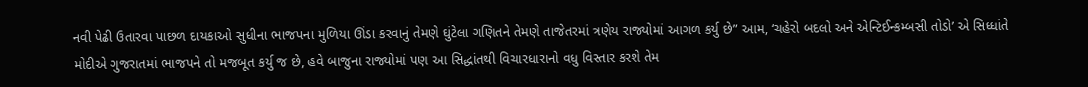નવી પેઢી ઉતારવા પાછળ દાયકાઓ સુધીના ભાજપના મુળિયા ઊંડા કરવાનું તેમણે ઘુંટેલા ગણિતને તેમણે તાજેતરમાં ત્રણેય રાજ્યોમાં આગળ કર્યુ છે” આમ, ‘ચહેરો બદલો અને એન્ટિઈન્કમ્બસી તોડો’ એ સિધ્ધાંતે મોદીએ ગુજરાતમાં ભાજપને તો મજબૂત કર્યુ જ છે, હવે બાજુના રાજ્યોમાં પણ આ સિદ્ધાંતથી વિચારધારાનો વધુ વિસ્તાર કરશે તેમ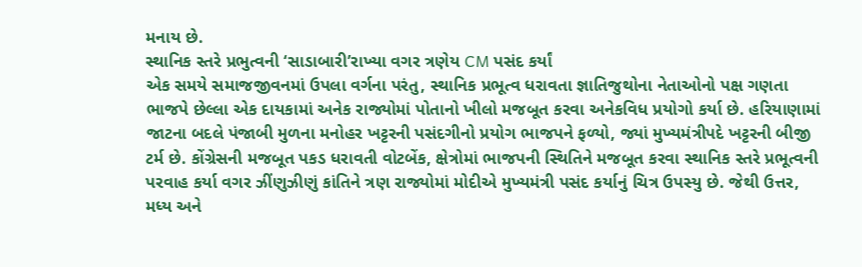મનાય છે.
સ્થાનિક સ્તરે પ્રભુત્વની ‘સાડાબારી’રાખ્યા વગર ત્રણેય CM પસંદ કર્યાં
એક સમયે સમાજજીવનમાં ઉપલા વર્ગના પરંતુ, સ્થાનિક પ્રભૂત્વ ધરાવતા જ્ઞાતિજુથોના નેતાઓનો પક્ષ ગણતા ભાજપે છેલ્લા એક દાયકામાં અનેક રાજ્યોમાં પોતાનો ખીલો મજબૂત કરવા અનેકવિધ પ્રયોગો કર્યા છે. હરિયાણામાં જાટના બદલે પંજાબી મુળના મનોહર ખટ્ટરની પસંદગીનો પ્રયોગ ભાજપને ફળ્યો, જ્યાં મુખ્યમંત્રીપદે ખટ્ટરની બીજી ટર્મ છે. કોંગ્રેસની મજબૂત પકડ ધરાવતી વોટબેંક, ક્ષેત્રોમાં ભાજપની સ્થિતિને મજબૂત કરવા સ્થાનિક સ્તરે પ્રભૂત્વની પરવાહ કર્યા વગર ઝીંણુઝીણું કાંતિને ત્રણ રાજ્યોમાં મોદીએ મુખ્યમંત્રી પસંદ કર્યાનું ચિત્ર ઉપસ્યુ છે. જેથી ઉત્તર, મધ્ય અને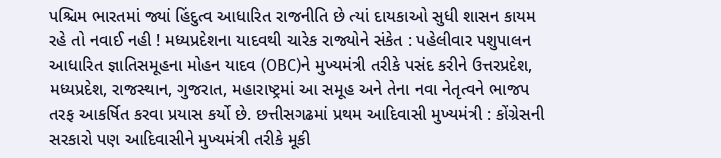પશ્ચિમ ભારતમાં જ્યાં હિંદુત્વ આધારિત રાજનીતિ છે ત્યાં દાયકાઓ સુધી શાસન કાયમ રહે તો નવાઈ નહી ! મધ્યપ્રદેશના યાદવથી ચારેક રાજ્યોને સંકેત : પહેલીવાર પશુપાલન આધારિત જ્ઞાતિસમૂહના મોહન યાદવ (OBC)ને મુખ્યમંત્રી તરીકે પસંદ કરીને ઉત્તરપ્રદેશ, મધ્યપ્રદેશ, રાજસ્થાન, ગુજરાત, મહારાષ્ટ્રમાં આ સમૂહ અને તેના નવા નેતૃત્વને ભાજપ તરફ આકર્ષિત કરવા પ્રયાસ કર્યો છે. છત્તીસગઢમાં પ્રથમ આદિવાસી મુખ્યમંત્રી : કોંગ્રેસની સરકારો પણ આદિવાસીને મુખ્યમંત્રી તરીકે મૂકી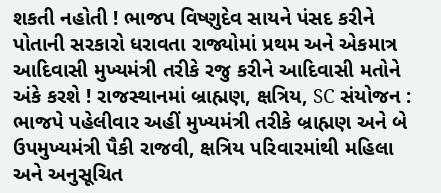શકતી નહોતી ! ભાજપ વિષ્ણુદેવ સાયને પંસદ કરીને પોતાની સરકારો ધરાવતા રાજ્યોમાં પ્રથમ અને એકમાત્ર આદિવાસી મુખ્યમંત્રી તરીકે રજુ કરીને આદિવાસી મતોને અંકે કરશે ! રાજસ્થાનમાં બ્રાહ્મણ, ક્ષત્રિય, SC સંયોજન : ભાજપે પહેલીવાર અહીં મુખ્યમંત્રી તરીકે બ્રાહ્મણ અને બે ઉપમુખ્યમંત્રી પૈકી રાજવી, ક્ષત્રિય પરિવારમાંથી મહિલા અને અનુસૂચિત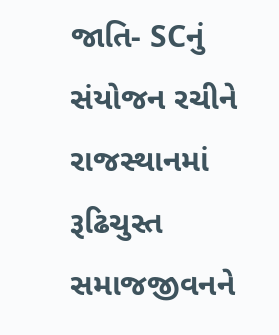જાતિ- SCનું સંયોજન રચીને રાજસ્થાનમાં રૂઢિચુસ્ત સમાજજીવનને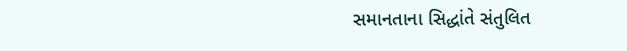સમાનતાના સિદ્ધાંતે સંતુલિત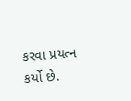કરવા પ્રયત્ન કર્યો છે.